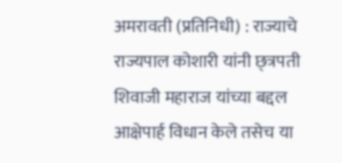अमरावती (प्रतिनिधी) : राज्याचे राज्यपाल कोशारी यांनी छ्त्रपती शिवाजी महाराज यांच्या बद्दल आक्षेपार्ह विधान केले तसेच या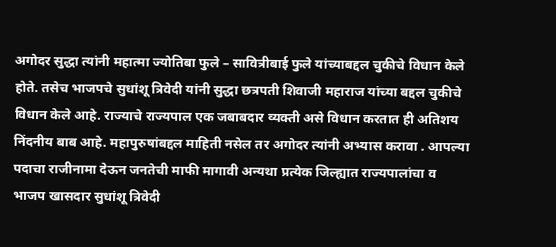अगोदर सुद्धा त्यांनी महात्मा ज्योतिबा फुले – सावित्रीबाई फुले यांच्याबद्दल चुकीचे विधान केले होते. तसेच भाजपचे सुधांशू त्रिवेदी यांनी सुद्धा छत्रपती शिवाजी महाराज यांच्या बद्दल चुकीचे विधान केले आहे. राज्याचे राज्यपाल एक जबाबदार व्यक्ती असे विधान करतात ही अतिशय निंदनीय बाब आहे. महापुरुषांबद्दल माहिती नसेल तर अगोदर त्यांनी अभ्यास करावा . आपल्या पदाचा राजीनामा देऊन जनतेची माफी मागावी अन्यथा प्रत्येक जिल्ह्यात राज्यपालांचा व भाजप खासदार सुधांशू त्रिवेदी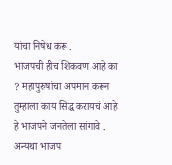यांचा निषेध करू .
भाजपची हीच शिकवण आहे का ? महापुरुषांचा अपमान करून तुम्हाला काय सिद्ध करायचं आहे हे भाजपने जनतेला सांगावे . अन्यथा भाजप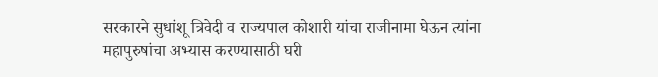सरकारने सुधांशू त्रिवेदी व राज्यपाल कोशारी यांचा राजीनामा घेऊन त्यांना महापुरुषांचा अभ्यास करण्यासाठी घरी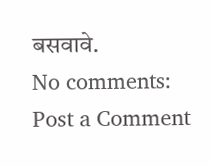बसवावे.
No comments:
Post a Comment